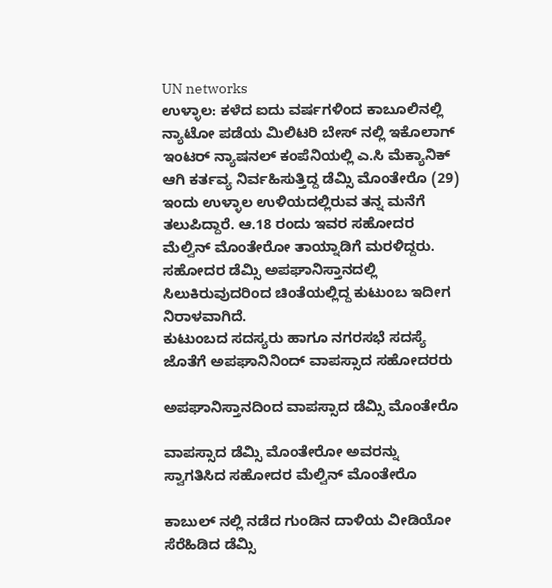UN networks
ಉಳ್ಳಾಲ: ಕಳೆದ ಐದು ವರ್ಷಗಳಿಂದ ಕಾಬೂಲಿನಲ್ಲಿ ನ್ಯಾಟೋ ಪಡೆಯ ಮಿಲಿಟರಿ ಬೇಸ್ ನಲ್ಲಿ ಇಕೊಲಾಗ್ ಇಂಟರ್ ನ್ಯಾಷನಲ್ ಕಂಪೆನಿಯಲ್ಲಿ ಎ.ಸಿ ಮೆಕ್ಯಾನಿಕ್ ಆಗಿ ಕರ್ತವ್ಯ ನಿರ್ವಹಿಸುತ್ತಿದ್ದ ಡೆಮ್ಸಿ ಮೊಂತೇರೊ (29) ಇಂದು ಉಳ್ಳಾಲ ಉಳಿಯದಲ್ಲಿರುವ ತನ್ನ ಮನೆಗೆ ತಲುಪಿದ್ದಾರೆ. ಆ.18 ರಂದು ಇವರ ಸಹೋದರ ಮೆಲ್ವಿನ್ ಮೊಂತೇರೋ ತಾಯ್ನಾಡಿಗೆ ಮರಳಿದ್ದರು. ಸಹೋದರ ಡೆಮ್ಸಿ ಅಪಘಾನಿಸ್ತಾನದಲ್ಲಿ ಸಿಲುಕಿರುವುದರಿಂದ ಚಿಂತೆಯಲ್ಲಿದ್ದ ಕುಟುಂಬ ಇದೀಗ ನಿರಾಳವಾಗಿದೆ.
ಕುಟುಂಬದ ಸದಸ್ಯರು ಹಾಗೂ ನಗರಸಭೆ ಸದಸ್ಯೆ ಜೊತೆಗೆ ಅಪಘಾನಿನಿಂದ್ ವಾಪಸ್ಸಾದ ಸಹೋದರರು

ಅಪಘಾನಿಸ್ತಾನದಿಂದ ವಾಪಸ್ಸಾದ ಡೆಮ್ಸಿ ಮೊಂತೇರೊ

ವಾಪಸ್ಸಾದ ಡೆಮ್ಸಿ ಮೊಂತೇರೋ ಅವರನ್ನು ಸ್ವಾಗತಿಸಿದ ಸಹೋದರ ಮೆಲ್ವಿನ್ ಮೊಂತೇರೊ

ಕಾಬುಲ್ ನಲ್ಲಿ ನಡೆದ ಗುಂಡಿನ ದಾಳಿಯ ವೀಡಿಯೋ ಸೆರೆಹಿಡಿದ ಡೆಮ್ಸಿ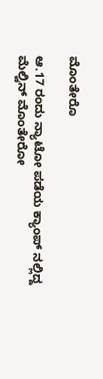ಮೊಂತೇರೊ

ಆ.17 ರಂದು ನ್ಯಾಟೋ ಪಡೆಯ ಕ್ಯಾಂಪ್ ನಲ್ಲಿದ್ದ ಮೆಲ್ವಿನ್ ಮೊಂತೇರೋ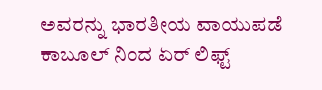ಅವರನ್ನು ಭಾರತೀಯ ವಾಯುಪಡೆ ಕಾಬೂಲ್ ನಿಂದ ಏರ್ ಲಿಫ್ಟ್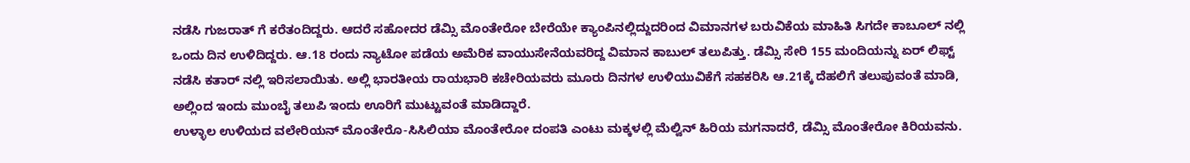ನಡೆಸಿ ಗುಜರಾತ್ ಗೆ ಕರೆತಂದಿದ್ದರು. ಆದರೆ ಸಹೋದರ ಡೆಮ್ಸಿ ಮೊಂತೇರೋ ಬೇರೆಯೇ ಕ್ಯಾಂಪಿನಲ್ಲಿದ್ದುದರಿಂದ ವಿಮಾನಗಳ ಬರುವಿಕೆಯ ಮಾಹಿತಿ ಸಿಗದೇ ಕಾಬೂಲ್ ನಲ್ಲಿ ಒಂದು ದಿನ ಉಳಿದಿದ್ದರು. ಆ.18 ರಂದು ನ್ಯಾಟೋ ಪಡೆಯ ಅಮೆರಿಕ ವಾಯುಸೇನೆಯವರಿದ್ದ ವಿಮಾನ ಕಾಬುಲ್ ತಲುಪಿತ್ತು. ಡೆಮ್ಸಿ ಸೇರಿ 155 ಮಂದಿಯನ್ನು ಏರ್ ಲಿಫ್ಟ್ ನಡೆಸಿ ಕತಾರ್ ನಲ್ಲಿ ಇರಿಸಲಾಯಿತು. ಅಲ್ಲಿ ಭಾರತೀಯ ರಾಯಭಾರಿ ಕಚೇರಿಯವರು ಮೂರು ದಿನಗಳ ಉಳಿಯುವಿಕೆಗೆ ಸಹಕರಿಸಿ ಆ.21ಕ್ಕೆ ದೆಹಲಿಗೆ ತಲುಪುವಂತೆ ಮಾಡಿ, ಅಲ್ಲಿಂದ ಇಂದು ಮುಂಬೈ ತಲುಪಿ ಇಂದು ಊರಿಗೆ ಮುಟ್ಟುವಂತೆ ಮಾಡಿದ್ದಾರೆ.
ಉಳ್ಳಾಲ ಉಳಿಯದ ವಲೇರಿಯನ್ ಮೊಂತೇರೊ-ಸಿಸಿಲಿಯಾ ಮೊಂತೇರೋ ದಂಪತಿ ಎಂಟು ಮಕ್ಕಳಲ್ಲಿ ಮೆಲ್ವಿನ್ ಹಿರಿಯ ಮಗನಾದರೆ, ಡೆಮ್ಸಿ ಮೊಂತೇರೋ ಕಿರಿಯವನು.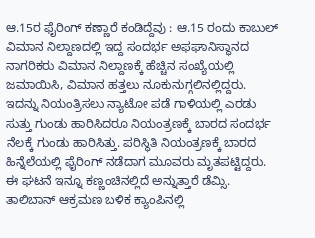ಆ.15ರ ಫೈರಿಂಗ್ ಕಣ್ಣಾರೆ ಕಂಡಿದ್ದೆವು : ಆ.15 ರಂದು ಕಾಬುಲ್ ವಿಮಾನ ನಿಲ್ದಾಣದಲ್ಲಿ ಇದ್ದ ಸಂದರ್ಭ ಅಫಘಾನಿಸ್ಥಾನದ ನಾಗರಿಕರು ವಿಮಾನ ನಿಲ್ದಾಣಕ್ಕೆ ಹೆಚ್ಚಿನ ಸಂಖ್ಯೆಯಲ್ಲಿ ಜಮಾಯಿಸಿ, ವಿಮಾನ ಹತ್ತಲು ನೂಕುನುಗ್ಗಲಿನಲ್ಲಿದ್ದರು. ಇದನ್ನು ನಿಯಂತ್ರಿಸಲು ನ್ಯಾಟೋ ಪಡೆ ಗಾಳಿಯಲ್ಲಿ ಎರಡು ಸುತ್ತು ಗುಂಡು ಹಾರಿಸಿದರೂ ನಿಯಂತ್ರಣಕ್ಕೆ ಬಾರದ ಸಂದರ್ಭ ನೆಲಕ್ಕೆ ಗುಂಡು ಹಾರಿಸಿತ್ತು. ಪರಿಸ್ಥಿತಿ ನಿಯಂತ್ರಣಕ್ಕೆ ಬಾರದ ಹಿನ್ನೆಲೆಯಲ್ಲಿ ಫೈರಿಂಗ್ ನಡೆದಾಗ ಮೂವರು ಮೃತಪಟ್ಟಿದ್ದರು. ಈ ಘಟನೆ ಇನ್ನೂ ಕಣ್ಣಂಚಿನಲ್ಲಿದೆ ಅನ್ನುತ್ತಾರೆ ಡೆಮ್ಸಿ. ತಾಲಿಬಾನ್ ಆಕ್ರಮಣ ಬಳಿಕ ಕ್ಯಾಂಪಿನಲ್ಲಿ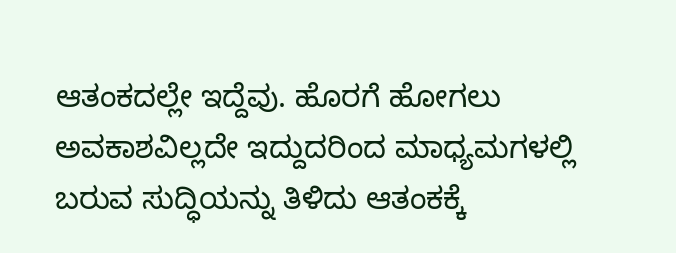ಆತಂಕದಲ್ಲೇ ಇದ್ದೆವು. ಹೊರಗೆ ಹೋಗಲು ಅವಕಾಶವಿಲ್ಲದೇ ಇದ್ದುದರಿಂದ ಮಾಧ್ಯಮಗಳಲ್ಲಿ ಬರುವ ಸುದ್ಧಿಯನ್ನು ತಿಳಿದು ಆತಂಕಕ್ಕೆ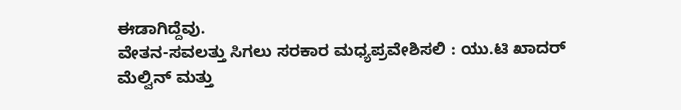ಈಡಾಗಿದ್ದೆವು.
ವೇತನ-ಸವಲತ್ತು ಸಿಗಲು ಸರಕಾರ ಮಧ್ಯಪ್ರವೇಶಿಸಲಿ : ಯು.ಟಿ ಖಾದರ್
ಮೆಲ್ವಿನ್ ಮತ್ತು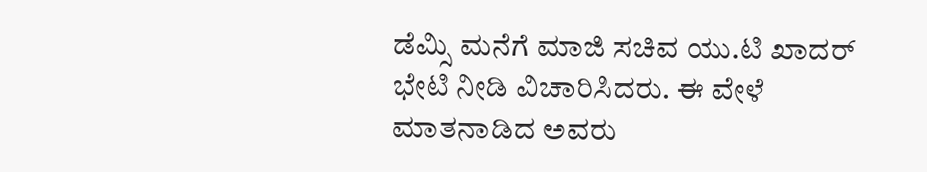ಡೆಮ್ಸಿ ಮನೆಗೆ ಮಾಜಿ ಸಚಿವ ಯು.ಟಿ ಖಾದರ್ ಭೇಟಿ ನೀಡಿ ವಿಚಾರಿಸಿದರು. ಈ ವೇಳೆ ಮಾತನಾಡಿದ ಅವರು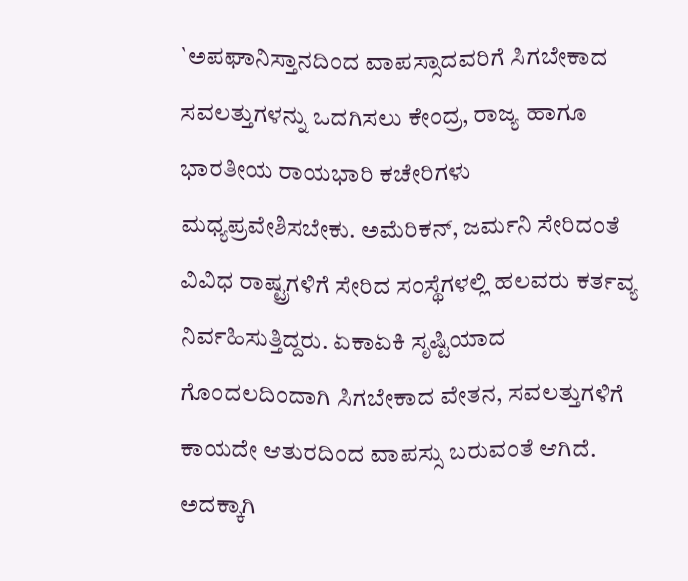`ಅಪಘಾನಿಸ್ತಾನದಿಂದ ವಾಪಸ್ಸಾದವರಿಗೆ ಸಿಗಬೇಕಾದ ಸವಲತ್ತುಗಳನ್ನು ಒದಗಿಸಲು ಕೇಂದ್ರ, ರಾಜ್ಯ ಹಾಗೂ ಭಾರತೀಯ ರಾಯಭಾರಿ ಕಚೇರಿಗಳು ಮಧ್ಯಪ್ರವೇಶಿಸಬೇಕು. ಅಮೆರಿಕನ್, ಜರ್ಮನಿ ಸೇರಿದಂತೆ ವಿವಿಧ ರಾಷ್ಟ್ರಗಳಿಗೆ ಸೇರಿದ ಸಂಸ್ಥೆಗಳಲ್ಲಿ ಹಲವರು ಕರ್ತವ್ಯ ನಿರ್ವಹಿಸುತ್ತಿದ್ದರು. ಏಕಾಏಕಿ ಸೃಷ್ಟಿಯಾದ ಗೊಂದಲದಿಂದಾಗಿ ಸಿಗಬೇಕಾದ ವೇತನ, ಸವಲತ್ತುಗಳಿಗೆ ಕಾಯದೇ ಆತುರದಿಂದ ವಾಪಸ್ಸು ಬರುವಂತೆ ಆಗಿದೆ. ಅದಕ್ಕಾಗಿ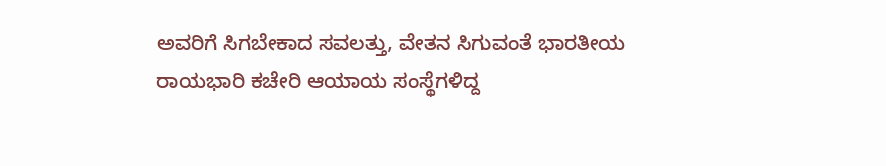ಅವರಿಗೆ ಸಿಗಬೇಕಾದ ಸವಲತ್ತು, ವೇತನ ಸಿಗುವಂತೆ ಭಾರತೀಯ ರಾಯಭಾರಿ ಕಚೇರಿ ಆಯಾಯ ಸಂಸ್ಥೆಗಳಿದ್ದ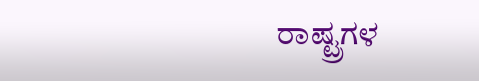ರಾಷ್ಟ್ರಗಳ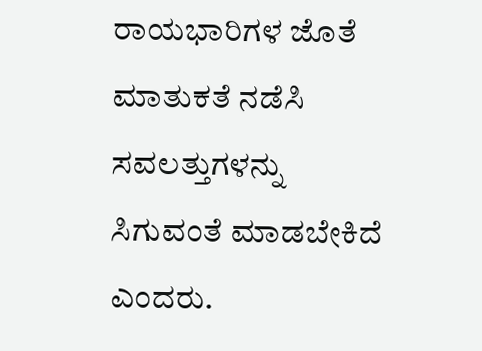ರಾಯಭಾರಿಗಳ ಜೊತೆ ಮಾತುಕತೆ ನಡೆಸಿ ಸವಲತ್ತುಗಳನ್ನು ಸಿಗುವಂತೆ ಮಾಡಬೇಕಿದೆ ಎಂದರು.